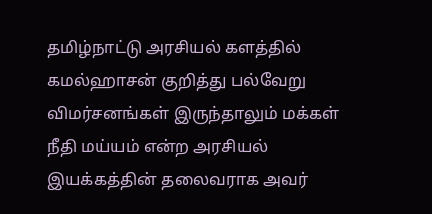தமிழ்நாட்டு அரசியல் களத்தில் கமல்ஹாசன் குறித்து பல்வேறு விமர்சனங்கள் இருந்தாலும் மக்கள் நீதி மய்யம் என்ற அரசியல் இயக்கத்தின் தலைவராக அவர்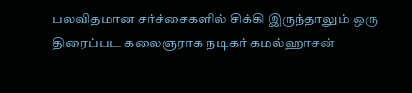பலவிதமான சர்ச்சைகளில் சிக்கி இருந்தாலும் ஒரு திரைப்பட கலைஞராக நடிகர் கமல்ஹாசன்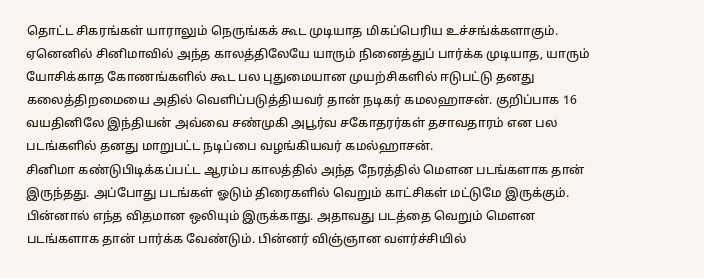தொட்ட சிகரங்கள் யாராலும் நெருங்கக் கூட முடியாத மிகப்பெரிய உச்சங்க்களாகும்.
ஏனெனில் சினிமாவில் அந்த காலத்திலேயே யாரும் நினைத்துப் பார்க்க முடியாத, யாரும் யோசிக்காத கோணங்களில் கூட பல புதுமையான முயற்சிகளில் ஈடுபட்டு தனது கலைத்திறமையை அதில் வெளிப்படுத்தியவர் தான் நடிகர் கமலஹாசன். குறிப்பாக 16 வயதினிலே இந்தியன் அவ்வை சண்முகி அபூர்வ சகோதரர்கள் தசாவதாரம் என பல படங்களில் தனது மாறுபட்ட நடிப்பை வழங்கியவர் கமல்ஹாசன்.
சினிமா கண்டுபிடிக்கப்பட்ட ஆரம்ப காலத்தில் அந்த நேரத்தில் மௌன படங்களாக தான் இருந்தது. அப்போது படங்கள் ஓடும் திரைகளில் வெறும் காட்சிகள் மட்டுமே இருக்கும். பின்னால் எந்த விதமான ஒலியும் இருக்காது. அதாவது படத்தை வெறும் மௌன படங்களாக தான் பார்க்க வேண்டும். பின்னர் விஞ்ஞான வளர்ச்சியில்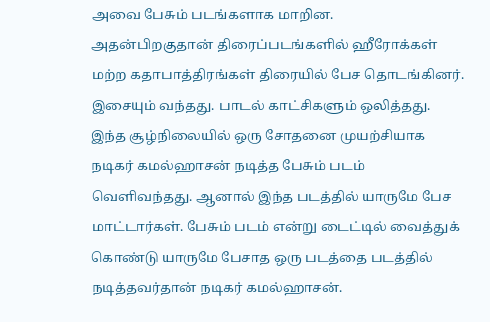அவை பேசும் படங்களாக மாறின.
அதன்பிறகுதான் திரைப்படங்களில் ஹீரோக்கள் மற்ற கதாபாத்திரங்கள் திரையில் பேச தொடங்கினர். இசையும் வந்தது. பாடல் காட்சிகளும் ஒலித்தது. இந்த சூழ்நிலையில் ஒரு சோதனை முயற்சியாக நடிகர் கமல்ஹாசன் நடித்த பேசும் படம் வெளிவந்தது. ஆனால் இந்த படத்தில் யாருமே பேச மாட்டார்கள். பேசும் படம் என்று டைட்டில் வைத்துக் கொண்டு யாருமே பேசாத ஒரு படத்தை படத்தில் நடித்தவர்தான் நடிகர் கமல்ஹாசன்.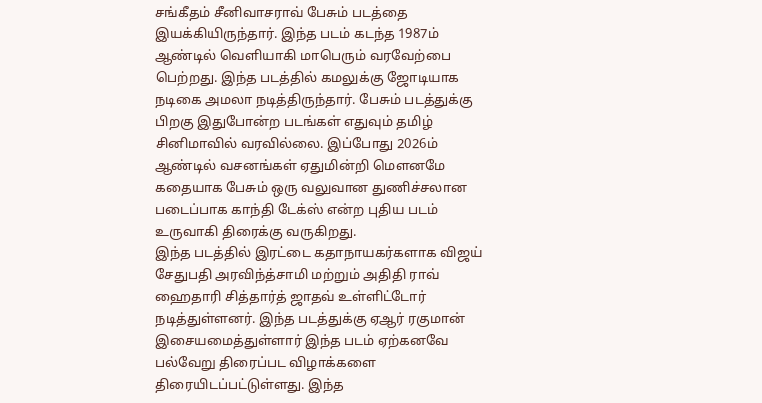சங்கீதம் சீனிவாசராவ் பேசும் படத்தை இயக்கியிருந்தார். இந்த படம் கடந்த 1987ம் ஆண்டில் வெளியாகி மாபெரும் வரவேற்பை பெற்றது. இந்த படத்தில் கமலுக்கு ஜோடியாக நடிகை அமலா நடித்திருந்தார். பேசும் படத்துக்கு பிறகு இதுபோன்ற படங்கள் எதுவும் தமிழ் சினிமாவில் வரவில்லை. இப்போது 2026ம் ஆண்டில் வசனங்கள் ஏதுமின்றி மௌனமே கதையாக பேசும் ஒரு வலுவான துணிச்சலான படைப்பாக காந்தி டேக்ஸ் என்ற புதிய படம் உருவாகி திரைக்கு வருகிறது.
இந்த படத்தில் இரட்டை கதாநாயகர்களாக விஜய் சேதுபதி அரவிந்த்சாமி மற்றும் அதிதி ராவ் ஹைதாரி சித்தார்த் ஜாதவ் உள்ளிட்டோர் நடித்துள்ளனர். இந்த படத்துக்கு ஏஆர் ரகுமான் இசையமைத்துள்ளார் இந்த படம் ஏற்கனவே பல்வேறு திரைப்பட விழாக்களை திரையிடப்பட்டுள்ளது. இந்த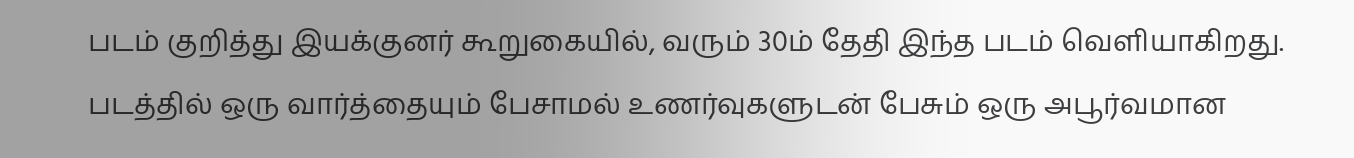படம் குறித்து இயக்குனர் கூறுகையில், வரும் 30ம் தேதி இந்த படம் வெளியாகிறது. படத்தில் ஒரு வார்த்தையும் பேசாமல் உணர்வுகளுடன் பேசும் ஒரு அபூர்வமான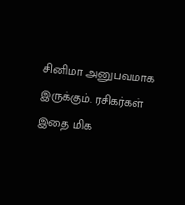சினிமா அனுபவமாக இருக்கும். ரசிகர்கள் இதை மிக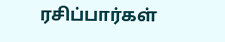ரசிப்பார்கள்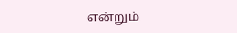என்றும்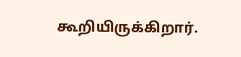கூறியிருக்கிறார்.